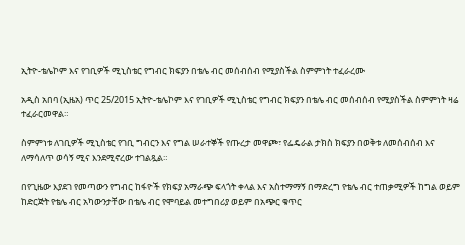ኢትዮ-ቴሌኮም እና የገቢዎች ሚኒስቴር የግብር ክፍያን በቴሌ ብር መሰብሰብ የሚያስችል ስምምነት ተፈራረሙ

አዲስ አበባ (ኢዜአ) ጥር 25/2015 ኢትዮ-ቴሌኮም እና የገቢዎች ሚኒስቴር የግብር ክፍያን በቴሌ ብር መሰብሰብ የሚያስችል ስምምነት ዛሬ ተፈራርመዋል።

ስምምነቱ ለገቢዎች ሚኒስቴር የገቢ ግብርን እና የግል ሠራተኞች የጡረታ መዋጮ፣ የፌዴራል ታክስ ክፍያን በወቅቱ ለመሰብሰብ እና ለማሳለጥ ወሳኝ ሚና እንደሚኖረው ተገልጿል።

በየጊዜው እያደገ የመጣውን የግብር ከፋዮች የክፍያ አማራጭ ፍላጎት ቀላል እና አስተማማኝ በማድረግ የቴሌ ብር ተጠቃሚዎች ከግል ወይም ከድርጅት የቴሌ ብር አካውንታቸው በቴሌ ብር የሞባይል መተግበሪያ ወይም በአጭር ቁጥር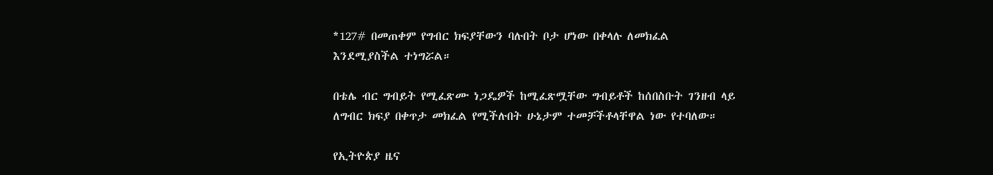*127# በመጠቀም የግብር ክፍያቸውን ባሉበት ቦታ ሆነው በቀላሉ ለመክፈል እንደሚያስችል ተነግሯል።

በቴሌ ብር ግብይት የሚፈጽሙ ነጋዴዎች ከሚፈጽሟቸው ግብይቶች ከሰበስቡት ገንዘብ ላይ ለግብር ክፍያ በቀጥታ መክፈል የሚችሉበት ሁኔታም ተመቻችቶላቸዋል ነው የተባለው።

የኢትዮጵያ ዜና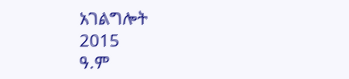አገልግሎት
2015
ዓ.ም